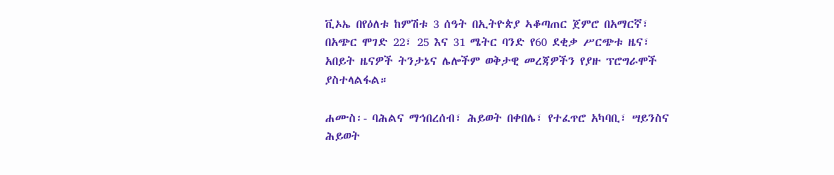ቪኦኤ በየዕለቱ ከምሽቱ 3 ሰዓት በኢትዮጵያ ኣቆጣጠር ጀምሮ በአማርኛ፣ በአጭር ሞገድ 22፣ 25 እና 31 ሜትር ባንድ የ60 ደቂቃ ሥርጭቱ ዜና፣ አበይት ዜናዎች ትንታኔና ሌሎችም ወቅታዊ መረጃዎችን የያዙ ፕሮግራሞች ያስተላልፋል።

ሐሙስ፡- ባሕልና ማኅበረሰብ፣ ሕይወት በቀበሌ፣ የተፈጥሮ አካባቢ፣ ሣይንስና ሕይወት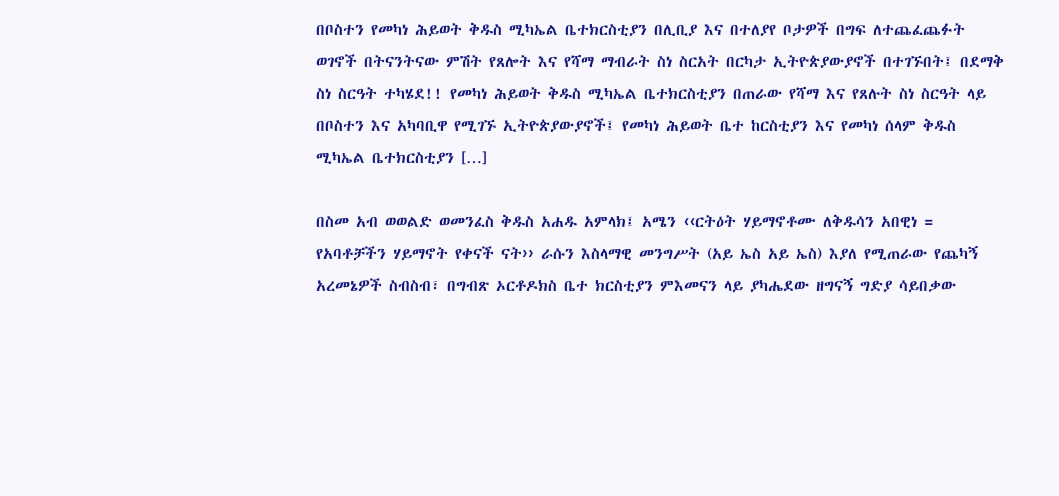በቦስተን የመካነ ሕይወት ቅዱስ ሚካኤል ቤተክርስቲያን በሊቢያ እና በተለያየ ቦታዎች በግፍ ለተጨፈጨፉት ወገኖች በትናንትናው ምሽት የጸሎት እና የሻማ ማብራት ስነ ስርአት በርካታ ኢትዮጵያውያኖች በተገኙበት፤ በደማቅ ስነ ስርዓት ተካሄደ!! የመካነ ሕይወት ቅዱስ ሚካኤል ቤተክርስቲያን በጠራው የሻማ እና የጸሉት ስነ ስርዓት ላይ በቦስተን እና አካባቢዋ የሚገኙ ኢትዮጵያውያኖች፤ የመካነ ሕይወት ቤተ ከርስቲያን እና የመካነ ሰላም ቅዱስ ሚካኤል ቤተክርስቲያን […]

በስመ አብ ወወልድ ወመንፈስ ቅዱስ አሐዱ አምላክ፤ አሜን ‹‹ርትዕት ሃይማኖቶሙ ለቅዱሳን አበዊነ = የአባቶቻችን ሃይማኖት የቀናች ናት›› ራሱን እስላማዊ መንግሥት (አይ ኤስ አይ ኤስ) እያለ የሚጠራው የጨካኝ አረመኔዎች ስብስብ፣ በግብጽ ኦርቶዶክስ ቤተ ክርስቲያን ምእመናን ላይ ያካሔደው ዘግናኝ ግድያ ሳይበቃው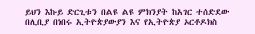ይህን እኩይ ድርጊቱን በልዩ ልዩ ምክንያት ከአገር ተሰድደው በሊቢያ በነበሩ ኢትዮጵያውያን እና የኢትዮጵያ ኦርቶዶክስ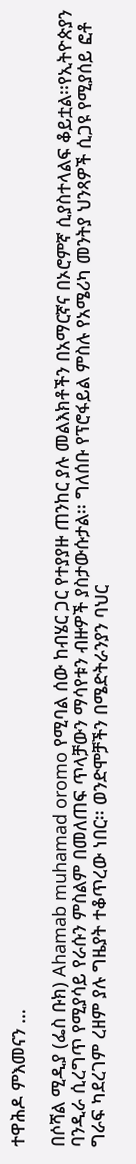ተዋሕዶ ምእመናን …

በሶሻል ሚዲያ (ፌስ ቡክ) Ahamab muhamad oromo የሚባል ሰው ከብሄር ጋር የተያያዙ ጠንከር ያሉ መልእክቶችን በአማርኛና በኦሮምኛ ሲያስተላልፍ ቆይቷል፡፡የኢትዮጵያን ባንዲራ ሲረግጥ የሚያሳይ የራሱን ምስልም በመለጠፍ ጥላቻውን ማሳየቱን ብዙዎች ያስታውሱታል፡፡ ግለሰቡ የፕሮፋይል ምስሉ የአሜሪካ መንትያ ህንጻዎች ሲጋዩ የሚያሰይ ፎቶ ግራፍ ካደረገም ረዘም ያሉ ግዜያት ተቆጥረው ነበር፡፡ ወንድሞቻችን በሜድትራንያን ባህር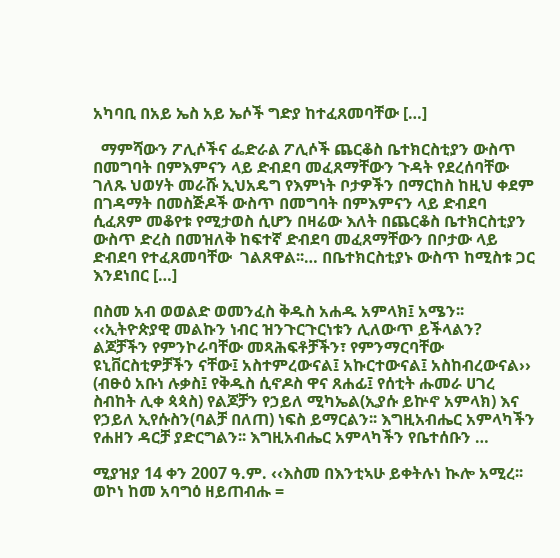አካባቢ በአይ ኤስ አይ ኤሶች ግድያ ከተፈጸመባቸው […]

  ማምሻውን ፖሊሶችና ፌድራል ፖሊሶች ጨርቆስ ቤተክርስቲያን ውስጥ በመግባት በምእምናን ላይ ድብደባ መፈጸማቸውን ጉዳት የደረሰባቸው  ገለጹ ህወሃት መራሹ ኢህአዴግ የእምነት ቦታዎችን በማርከስ ከዚህ ቀደም በገዳማት በመስጅዶች ውስጥ በመግባት በምእምናን ላይ ድብደባ ሲፈጸም መቆየቱ የሚታወስ ሲሆን በዛሬው እለት በጨርቆስ ቤተክርስቲያን ውስጥ ድረስ በመዝለቅ ከፍተኛ ድብደባ መፈጸማቸውን በቦታው ላይ ድብደባ የተፈጸመባቸው  ገልጸዋል፡፡… በቤተክርስቲያኑ ውስጥ ከሚስቱ ጋር እንደነበር […]

በስመ አብ ወወልድ ወመንፈስ ቅዱስ አሐዱ አምላክ፤ አሜን፡፡ ‹‹ኢትዮጵያዊ መልኩን ነብር ዝንጉርጉርነቱን ሊለውጥ ይችላልን? ልጆቻችን የምንኮራባቸው መጻሕፍቶቻችን፣ የምንማርባቸው ዩኒቨርስቲዎቻችን ናቸው፤ አስተምረውናል፤ አኩርተውናል፤ አስከብረውናል›› (ብፁዕ አቡነ ሉቃስ፤ የቅዱስ ሲኖዶስ ዋና ጸሐፊ፤ የሰቲት ሑመራ ሀገረ ስብከት ሊቀ ጳጳስ) የልጆቻን የኃይለ ሚካኤል(ኢያሱ ይኵኖ አምላክ) እና የኃይለ ኢየሱስን(ባልቻ በለጠ) ነፍስ ይማርልን፡፡ እግዚአብሔር አምላካችን የሐዘን ዳርቻ ያድርግልን፡፡ እግዚአብሔር አምላካችን የቤተሰቡን …

ሚያዝያ 14 ቀን 2007 ዓ.ም. ‹‹እስመ በእንቲኣሁ ይቀትሉነ ኲሎ አሚረ፡፡ ወኮነ ከመ አባግዕ ዘይጠብሑ =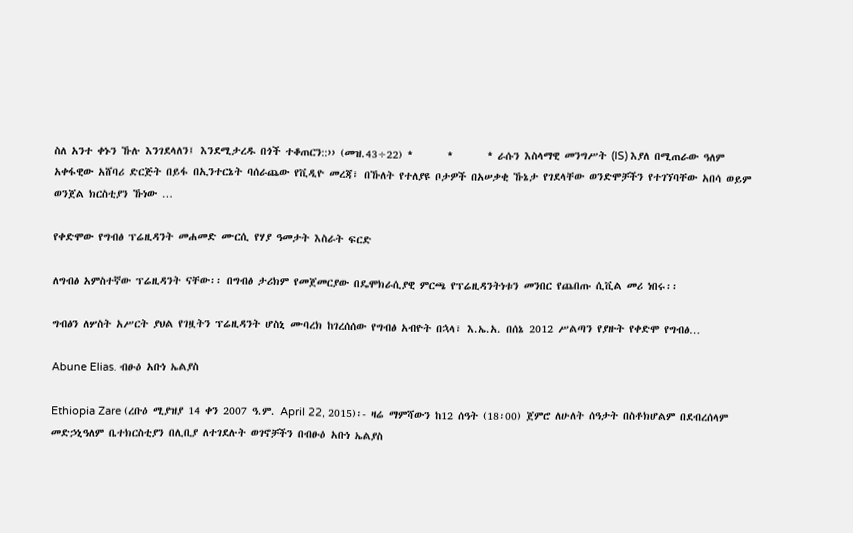ስለ አንተ ቀኑን ኹሉ እንገደላለን፤ እንደሚታረዱ በጎች ተቆጠርን::›› (መዝ.43÷22) *       *       * ራሱን እስላማዊ መንግሥት (IS) እያለ በሚጠራው ዓለም አቀፋዊው አሸባሪ ድርጅት በይፋ በኢንተርኔት ባሰራጨው የቪዲዮ መረጃ፣ በኹለት የተለያዩ ቦታዎች በአሠቃቂ ኹኔታ የገደላቸው ወንድሞቻችን የተገኘባቸው አበሳ ወይም ወንጀል ክርስቲያን ኹነው …

የቀድሞው የግብፅ ፕሬዚዳንት መሐመድ ሙርሲ የሃያ ዓመታት እስራት ፍርድ

ለግብፅ አምስተኛው ፕሬዚዳንት ናቸው፡፡ በግብፅ ታሪክም የመጀመርያው በዴሞክራሲያዊ ምርጫ የፕሬዚዳንትነቱን መንበር የጨበጡ ሲቪል መሪ ነበሩ፡፡

ግብፅን ለሦስት አሥርት ያህል የገዟትን ፕሬዚዳንት ሆስኒ ሙባረክ ከገረሰሰው የግብፅ አብዮት በኋላ፣ እ.ኤ.አ. በሰኔ 2012 ሥልጣን የያዙት የቀድሞ የግብፅ…

Abune Elias. ብፁዕ አቡነ ኤልያስ

Ethiopia Zare (ረቡዕ ሚያዝያ 14 ቀን 2007 ዓ.ም. April 22, 2015)፡- ዛሬ ማምሻውን ከ12 ሰዓት (18፡00) ጀምሮ ለሁለት ሰዓታት በስቶክሆልም በደብረሰላም መድኃኒዓለም ቤተክርስቲያን በሊቢያ ለተገደሉት ወገኖቻችን በብፁዕ አቡነ ኤልያስ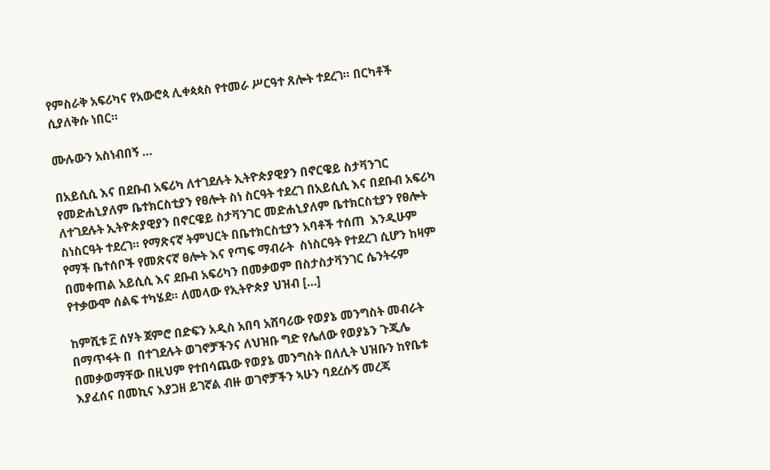የምስራቅ አፍሪካና የአውሮጳ ሊቀጳጳስ የተመራ ሥርዓተ ጸሎት ተደረገ። በርካቶች ሲያለቅሱ ነበር።

ሙሉውን አስነብበኝ …

በአይሲሲ እና በደቡብ አፍሪካ ለተገደሉት ኢትዮጵያዊያን በኖርዌይ ስታቫንገር የመድሐኒያለም ቤተክርስቲያን የፀሎት ስነ ስርዓት ተደረገ በአይሲሲ እና በደቡብ አፍሪካ ለተገደሉት ኢትዮጵያዊያን በኖርዌይ ስታቫንገር መድሐኒያለም ቤተክርስቲያን የፀሎት ስነስርዓት ተደረገ። የማጽናኛ ትምህርት በቤተክርስቲያን አባቶች ተሰጠ  እንዲሁም የማች ቤተሰቦች የመጽናኛ ፀሎት እና የጣፍ ማብራት  ስነስርዓት የተደረገ ሲሆን ከዛም በመቀጠል አይሲሲ እና ደቡብ አፍሪካን በመቃወም በስታስታቫንገር ሴንትሩም የተቃውሞ ሰልፍ ተካሄደ። ለመላው የኢትዮጵያ ህዝብ […]

ከምሺቱ ፫ ሰሃት ጀምሮ በድፍን አዲስ አበባ አሸባሪው የወያኔ መንግስት መብራት በማጥፋት በ  በተገደሉት ወገኖቻችንና ለህዝቡ ግድ የሌለው የወያኔን ጉጂሌ በመቃወማቸው በዚህም የተበሳጨው የወያኔ መንግስት በለሊት ህዝቡን ከየቤቱ እያፈሰና በመኪና እያጋዘ ይገኛል ብዙ ወገኖቻችን ኣሁን ባደረሱኝ መረጃ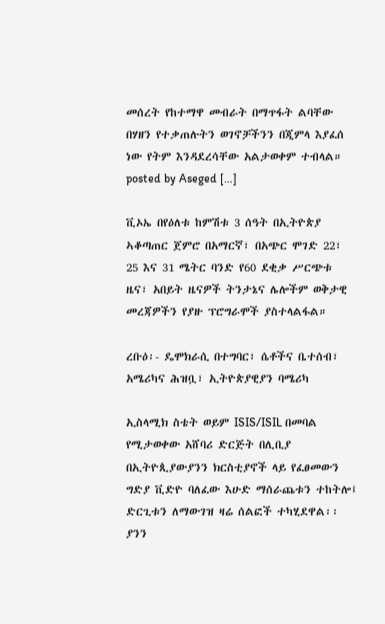መሰረት የከተማዋ መብራት በማጥፋት ልባቸው በሃዘን የተቃጠሉትን ወገኖቻችንን በጂምላ እያፈሰ ነው የትም እንዳደረሳቸው አልታወቀም ተብላል። posted by Aseged […]

ቪኦኤ በየዕለቱ ከምሽቱ 3 ሰዓት በኢትዮጵያ ኣቆጣጠር ጀምሮ በአማርኛ፣ በአጭር ሞገድ 22፣ 25 እና 31 ሜትር ባንድ የ60 ደቂቃ ሥርጭቱ ዜና፣ አበይት ዜናዎች ትንታኔና ሌሎችም ወቅታዊ መረጃዎችን የያዙ ፕሮግራሞች ያስተላልፋል።

ረቡዕ፡- ዴሞክራሲ በተግባር፣ ሴቶችና ቤተሰብ፣ አሜሪካና ሕዝቧ፣ ኢትዮጵያዊያን ባሜሪካ

ኢስላሚክ ስቴት ወይም ISIS/ISIL በመባል የሚታወቀው አሸባሪ ድርጅት በሊቢያ በኢትዮጲያውያንን ክርስቲያኖች ላይ የፈፀመውን ግድያ ቪድዮ ባለፈው እሁድ ማሰራጨቱን ተከትሎ፤ ድርጊቱን ለማውገዝ ዛሬ ሰልፎች ተካሂደዋል፡፡ ያንን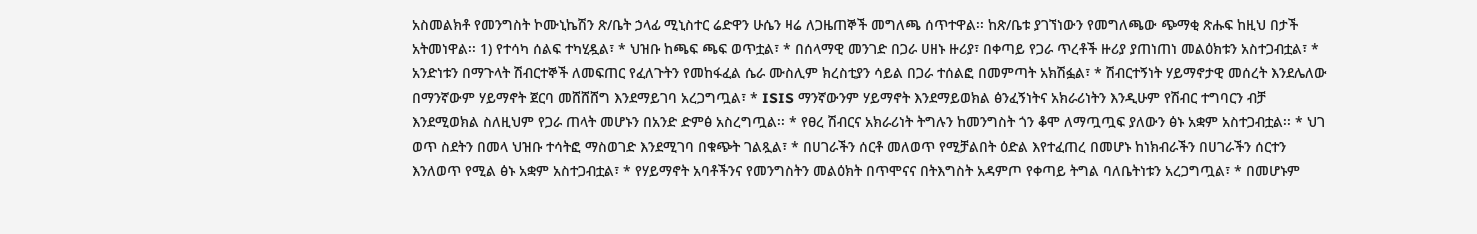አስመልክቶ የመንግስት ኮሙኒኬሽን ጽ/ቤት ኃላፊ ሚኒስተር ሬድዋን ሁሴን ዛሬ ለጋዜጠኞች መግለጫ ሰጥተዋል፡፡ ከጽ/ቤቱ ያገኘነውን የመግለጫው ጭማቂ ጽሑፍ ከዚህ በታች አትመነዋል፡፡ 1) የተሳካ ሰልፍ ተካሂዷል፣ * ህዝቡ ከጫፍ ጫፍ ወጥቷል፣ * በሰላማዊ መንገድ በጋራ ሀዘኑ ዙሪያ፣ በቀጣይ የጋራ ጥረቶች ዙሪያ ያጠነጠነ መልዕክቱን አስተጋብቷል፣ * አንድነቱን በማጉላት ሽብርተኞች ለመፍጠር የፈለጉትን የመከፋፈል ሴራ ሙስሊም ክረስቲያን ሳይል በጋራ ተሰልፎ በመምጣት አክሽፏል፣ * ሽብርተኝነት ሃይማኖታዊ መሰረት እንደሌለው በማንኛውም ሃይማኖት ጀርባ መሸሸሸግ እንደማይገባ አረጋግጧል፣ * ISIS ማንኛውንም ሃይማኖት እንደማይወክል ፅንፈኝነትና አክራሪነትን እንዲሁም የሽብር ተግባርን ብቻ እንደሚወክል ስለዚህም የጋራ ጠላት መሆኑን በአንድ ድምፅ አስረግጧል፡፡ * የፀረ ሽብርና አክራሪነት ትግሉን ከመንግስት ጎን ቆሞ ለማጧጧፍ ያለውን ፅኑ አቋም አስተጋብቷል፡፡ * ህገ ወጥ ስደትን በመላ ህዝቡ ተሳትፎ ማስወገድ እንደሚገባ በቁጭት ገልጿል፣ * በሀገራችን ሰርቶ መለወጥ የሚቻልበት ዕድል እየተፈጠረ በመሆኑ ከነክብራችን በሀገራችን ሰርተን እንለወጥ የሚል ፅኑ አቋም አስተጋብቷል፣ * የሃይማኖት አባቶችንና የመንግስትን መልዕክት በጥሞናና በትእግስት አዳምጦ የቀጣይ ትግል ባለቤትነቱን አረጋግጧል፣ * በመሆኑም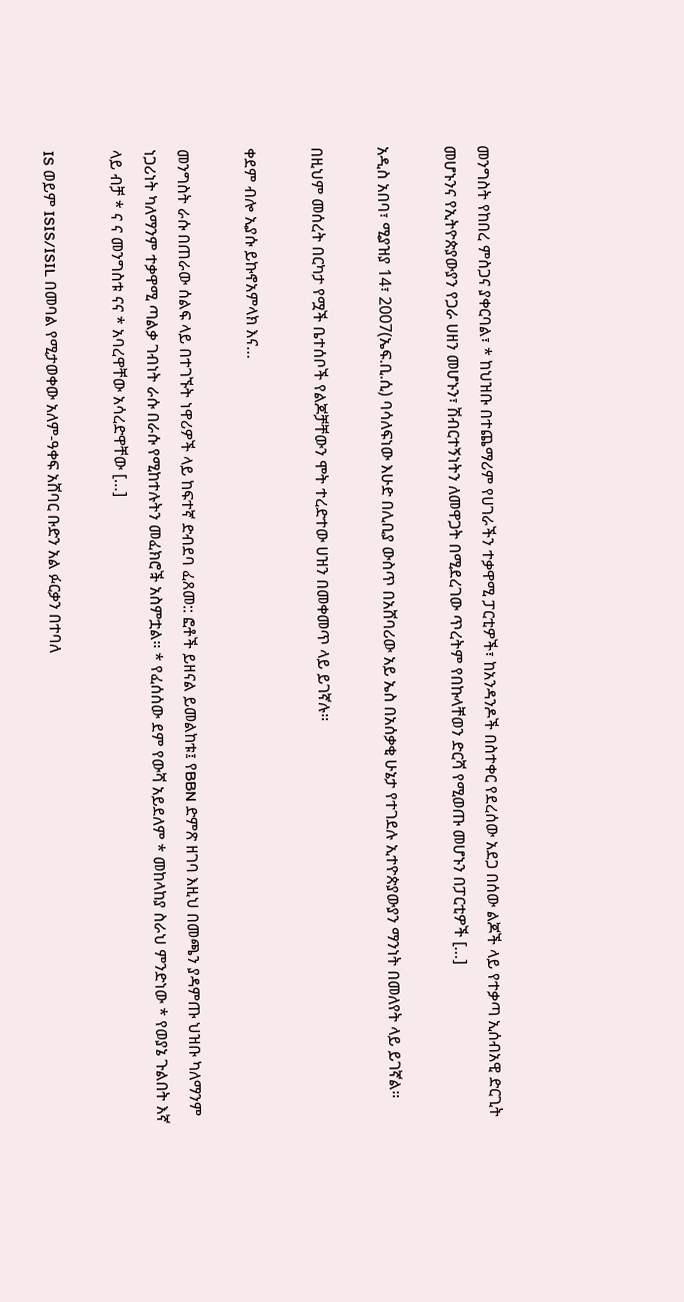መንግስት የከበረ ምስጋና ያቀርባል፣ * ከህዝቡ በተጨማሪም የሀገራችን ተቃዋሚ ፓርቲዎች፣ ከአንዳንዶች በስተቀር የደረሰው አደጋ በሰው ልጆች ላይ የተቃጣ ኢሰብአዊ ድርጊት መሆኑንና የኢትዮጵያውያን የጋራ ሀዘን መሆኑን፣ ሽብርተኝነትን ለመዋጋት በሚደረገው ጥረትም የበኩላቸወን ድርሻ የሚወጡ መሆኑን በፓርቲዎች […]

አዲስ አበባ፣ ሚያዝያ 14፣ 2007(ኤፍ.ቢ.ሲ) ባሳለፍነው እሁድ በሊቢያ ውስጥ በአሸባሪው አይ ኤስ በአሰቃቂ ሁኔታ የተገደሉ ኢተዮጵያውያን ማንነት በመለየት ላይ ይገኛል።

በዚህም መሰረት በርካታ የሟች ቤተሰቦች የልጆቻቸውን ሞት ተረድተው ሀዝን በመቀመጥ ላይ ይገኛሉ።

ቀደም ብሎ ኢያሱ ይኩኖአምላክ እና…

መንግስት ራሱ በጠራው ሰልፍ ላይ በተገኙት ነዋሪዎች ላይ ከፍተኛ ድብደባ ፈጸመ:: ፎቶች ይዘናል ይመልከቱ፤ የBBN ድምጽ ዘገባ እዚህ በመጫን ያዳምጡ ህዝቡ ካለማንም ነጋሪነት ካለማንም ተቃዋሚ ጣልቃ ገብነት ራሱ በራሱ የሚከተሉትን መፈክሮⶭ አስምቷል። * የፈሰሰው ደም የውሻ አይደለም * መከላከያ ስራህ ምንድነው * የወያኔ ጉልበት እኛ ላይ ብቻ * ና ና መንግስቱ ናና * አባረዋቸው አሳረድዋቸው […]

IS ወይም ISIS/ISIL በመባል የሚታወቀው አለም-ዓቀፍ አሸባር ቡድን አል ፉርቃን በተባለ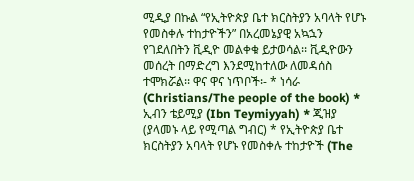ሚዲያ በኩል “የኢትዮጵያ ቤተ ክርስትያን አባላት የሆኑ የመስቀሉ ተከታዮችን” በአረመኔያዊ አኳኋን የገደለበትን ቪዲዮ መልቀቁ ይታወሳል፡፡ ቪዲዮውን መሰረት በማድረግ እንደሚከተለው ለመዳሰስ ተሞክሯል፡፡ ዋና ዋና ነጥቦች፡- * ነሳራ (Christians/The people of the book) * ኢብን ቴይሚያ (Ibn Teymiyyah) * ጂዝያ (ያላመኑ ላይ የሚጣል ግብር) * የኢትዮጵያ ቤተ ክርስትያን አባላት የሆኑ የመስቀሉ ተከታዮች (The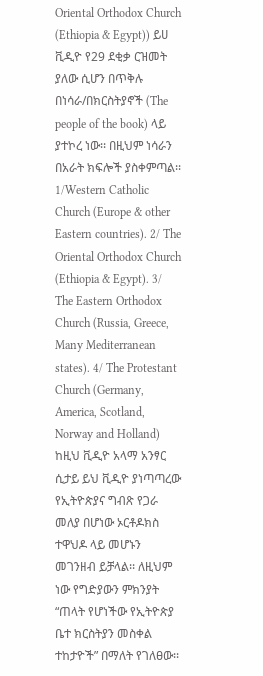Oriental Orthodox Church (Ethiopia & Egypt)) ይሀ ቪዲዮ የ29 ደቂቃ ርዝመት ያለው ሲሆን በጥቅሉ በነሳራ/በክርስትያኖች (The people of the book) ላይ ያተኮረ ነው፡፡ በዚህም ነሳራን በአራት ክፍሎች ያስቀምጣል፡፡ 1/Western Catholic Church (Europe & other Eastern countries). 2/ The Oriental Orthodox Church (Ethiopia & Egypt). 3/ The Eastern Orthodox Church (Russia, Greece, Many Mediterranean states). 4/ The Protestant Church (Germany, America, Scotland, Norway and Holland) ከዚህ ቪዲዮ አላማ አንፃር ሲታይ ይህ ቪዲዮ ያነጣጣረው የኢትዮጵያና ግብጽ የጋራ መለያ በሆነው ኦርቶዶክስ ተዋህዶ ላይ መሆኑን መገንዘብ ይቻላል፡፡ ለዚህም ነው የግድያውን ምክንያት “ጠላት የሆነችው የኢትዮጵያ ቤተ ክርስትያን መስቀል ተከታዮች” በማለት የገለፀው፡፡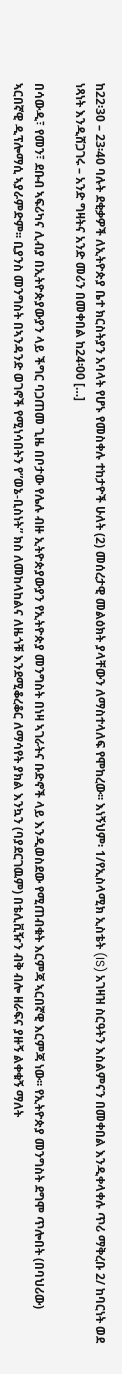ከ22፡30 – 23፡40 ባሉት ደቂቃዎች ለኢትዮጵያ ቤተ ክርስትያን አባላት የሆኑ የመስቀሉ ተከታዮች ሁለት (2) መሰረታዊ መልዕክት ያላቸውን ለማስተላለፍ የሞከረው፡፡ እነኝህም፡ 1/የኢስላሚክ ኢስቴት (IS) አገዛዝ ስርዓትን እስልምናን በመቀበል እንዲቀላቀሉ ጥሪ ማቅረቡ 2/ ከባርነት ወደ ነጻነት እንዲሸጋገሩ – አንድ ግዛትና አንድ መሪን በመቀበል ከ24፡00 […]

በሳውዲ፣ የመን፣ ደቡብ ኣፍሪካና ሊብያ በኢትዮጵያውያን ላይ ችግር ባጋጠመ ጊዜ በቦታው የሌሉ ብዙ ኢትዮጵያውያን የኢትዮጵያ መንግስት በነዛ ኣገራትና ቡድኖች ላይ እንዲወስደው የሚጠብቁት እርምጃ ኣርበኛዊ እርምጃ ነው፡፡ የኢትዮጵያ መንግስት ደግሞ ጥሎበት (በባህሪው) ኣርበኛዊ ዲፕሎማሲ ኣያራምድም፡፡ ቢያንስ መንግስት በኣንዳንድ ወገኖች የሚነሳበትን የ”ወኔ-ቢስነት” ክስ ለመከላከልና ለዜጎቹ እንደሚቆረቆር ለማሳየት ያክል እንኳን (ባያደርገዉም) በቴሊቪዥን ብቅ ብሎ ዘራፍና ያዙኝ ልቀቁኝ ማለት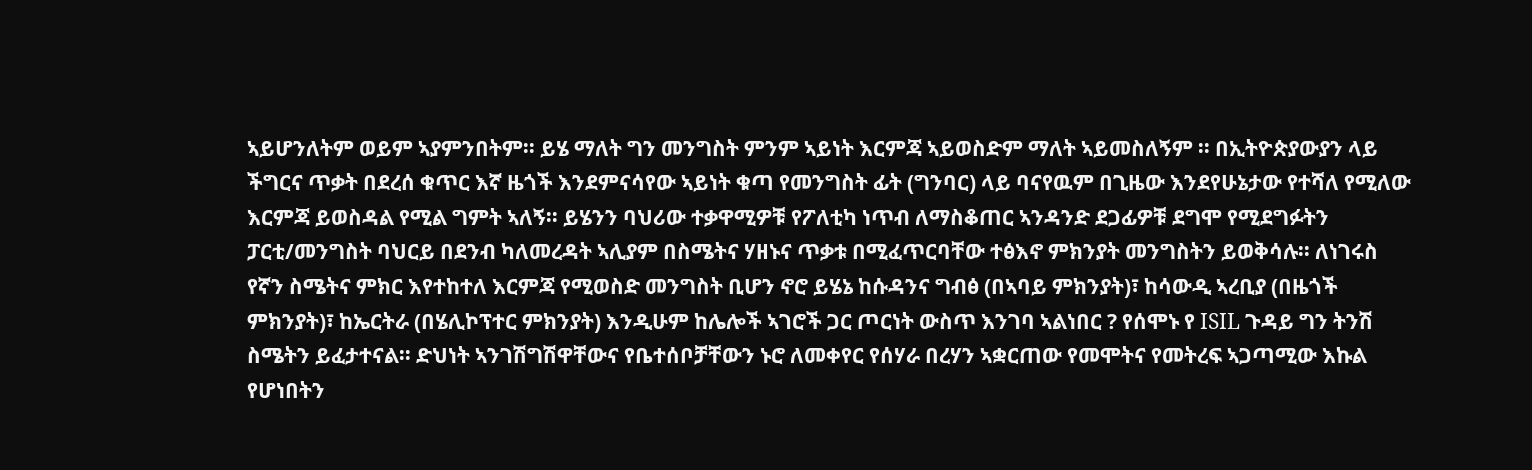ኣይሆንለትም ወይም ኣያምንበትም፡፡ ይሄ ማለት ግን መንግስት ምንም ኣይነት እርምጃ ኣይወስድም ማለት ኣይመስለኝም ፡፡ በኢትዮጵያውያን ላይ ችግርና ጥቃት በደረሰ ቁጥር እኛ ዜጎች እንደምናሳየው ኣይነት ቁጣ የመንግስት ፊት (ግንባር) ላይ ባናየዉም በጊዜው እንደየሁኔታው የተሻለ የሚለው እርምጃ ይወስዳል የሚል ግምት ኣለኝ፡፡ ይሄንን ባህሪው ተቃዋሚዎቹ የፖለቲካ ነጥብ ለማስቆጠር ኣንዳንድ ደጋፊዎቹ ደግሞ የሚደግፉትን ፓርቲ/መንግስት ባህርይ በደንብ ካለመረዳት ኣሊያም በስሜትና ሃዘኑና ጥቃቱ በሚፈጥርባቸው ተፅእኖ ምክንያት መንግስትን ይወቅሳሉ፡፡ ለነገሩስ የኛን ስሜትና ምክር እየተከተለ እርምጃ የሚወስድ መንግስት ቢሆን ኖሮ ይሄኔ ከሱዳንና ግብፅ (በኣባይ ምክንያት)፣ ከሳውዲ ኣረቢያ (በዜጎች ምክንያት)፣ ከኤርትራ (በሄሊኮፕተር ምክንያት) እንዲሁም ከሌሎች ኣገሮች ጋር ጦርነት ውስጥ እንገባ ኣልነበር ? የሰሞኑ የ ISIL ጉዳይ ግን ትንሽ ስሜትን ይፈታተናል፡፡ ድህነት ኣንገሽግሽዋቸውና የቤተሰቦቻቸውን ኑሮ ለመቀየር የሰሃራ በረሃን ኣቋርጠው የመሞትና የመትረፍ ኣጋጣሚው እኩል የሆነበትን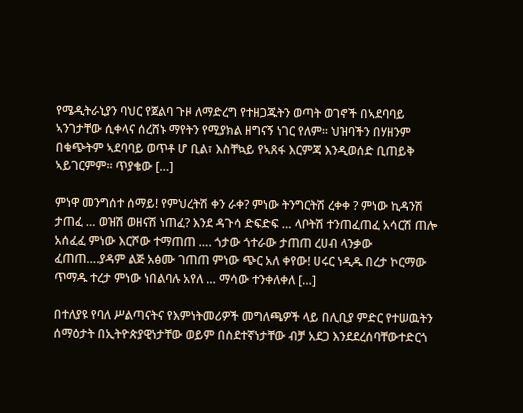የሜዲትራኒያን ባህር የጀልባ ጉዞ ለማድረግ የተዘጋጁትን ወጣት ወገኖች በኣደባባይ ኣንገታቸው ሲቀላና ሰረሸኑ ማየትን የሚያክል ዘግናኝ ነገር የለም፡፡ ህዝባችን በሃዘንም በቁጭትም ኣደባባይ ወጥቶ ሆ ቢል፣ እስቸኳይ የኣጸፋ እርምጃ እንዲወሰድ ቢጠይቅ ኣይገርምም፡፡ ጥያቄው […]

ምነዋ መንግሰተ ሰማይ! የምህረትሽ ቀን ራቀ? ምነው ትንግርትሽ ረቀቀ ? ምነው ኪዳንሽ ታጠፈ … ወዝሽ ወዘናሽ ነጠፈ? እንደ ዳጉሳ ድፍድፍ … ላቦትሽ ተንጠፈጠፈ አሳርሽ ጠሎ አሰፈፈ ምነው እርሾው ተማጠጠ …. ጎታው ጎተራው ታጠጠ ረሀብ ላንቃው ፈጠጠ….ያዳም ልጅ አፅሙ ገጠጠ ምነው ጭር አለ ቀየው! ሀሩር ነዲዱ በረታ ኮርማው ጥማዱ ተረታ ምነው ነበልባሉ አየለ … ማሳው ተንቀለቀለ […]

በተለያዩ የባለ ሥልጣናትና የእምነትመሪዎች መግለጫዎች ላይ በሊቢያ ምድር የተሠዉትን ሰማዕታት በኢትዮጵያዊነታቸው ወይም በስደተኛነታቸው ብቻ አደጋ እንደደረሰባቸውተድርጎ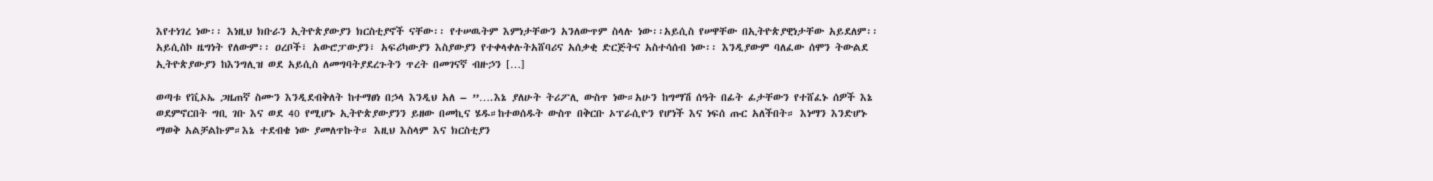እየተነገረ ነው፡፡ እነዚህ ክቡራን ኢትዮጵያውያን ክርስቲያኖች ናቸው፡፡ የተሠዉትም እምነታቸውን አንለውጥም ስላሉ ነው፡፡አይሲስ የሠዋቸው በኢትዮጵያዊነታቸው አይደለም፡፡ አይሲስኮ ዜግነት የለውም፡፡ ዐረቦች፣ አውሮፓውያን፣ አፍሪካውያን እስያውያን የተቀላቀሉትአሸባሪና አሰቃቂ ድርጅትና አስተሳሰብ ነው፡፡ እንዲያውም ባለፈው ሰሞን ትውልደ ኢትዮጵያውያን ከእንግሊዝ ወደ አይሲስ ለመግባትያደረጉትን ጥረት በመገናኛ ብዙኃን […]

ወጣቱ የቪኦኤ ጋዜጠኛ ስሙን እንዲደብቅለት ከተማፀነ በኃላ እንዲህ አለ – ”….እኔ ያለሁት ትሪፖሊ ውስጥ ነው።አሁን ከግማሽ ሰዓት በፊት ፊታቸውን የተሸፈኑ ሰዎች እኔ ወደምኖርበት ግቢ ገቡ እና ወደ 40 የሚሆኑ ኢትዮጵያውያንን ይዘው በመኪና ሄዱ።ከተወሰዱት ውስጥ በቅርቡ ኦፕራሲዮን የሆነች እና ነፍሰ ጡር አለችበት። እነማን እንድሆኑ ማወቅ አልቻልኩም።እኔ ተደብቄ ነው ያመለጥኩት። እዚህ እስላም እና ክርስቲያን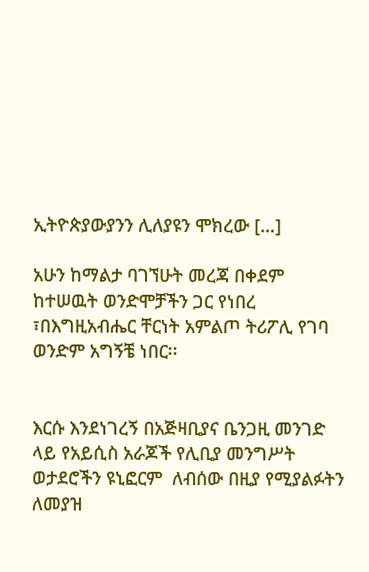ኢትዮጵያውያንን ሊለያዩን ሞክረው […]

አሁን ከማልታ ባገኘሁት መረጃ በቀደም ከተሠዉት ወንድሞቻችን ጋር የነበረ ፣በእግዚአብሔር ቸርነት አምልጦ ትሪፖሊ የገባ ወንድም አግኝቼ ነበር፡፡


እርሱ እንደነገረኝ በአጅዛቢያና ቤንጋዚ መንገድ ላይ የአይሲስ አራጆች የሊቢያ መንግሥት ወታደሮችን ዩኒፎርም  ለብሰው በዚያ የሚያልፉትን ለመያዝ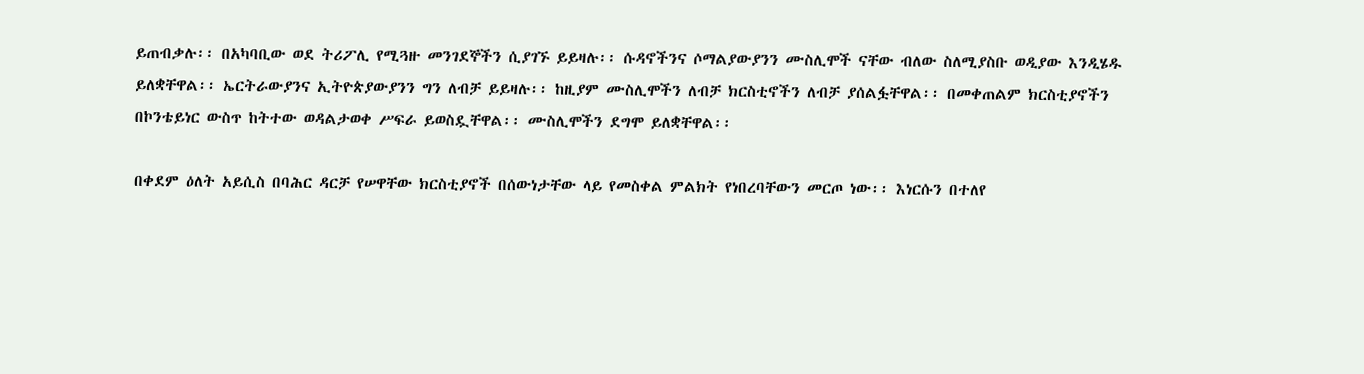ይጠብቃሉ፡፡ በአካባቢው ወደ ትሪፖሊ የሚጓዙ መንገደኞችን ሲያገኙ ይይዛሉ፡፡ ሱዳኖችንና ሶማልያውያንን ሙስሊሞች ናቸው ብለው ስለሚያስቡ ወዲያው እንዲሄዱ ይለቋቸዋል፡፡ ኤርትራውያንና ኢትዮጵያውያንን ግን ለብቻ ይይዛሉ፡፡ ከዚያም ሙስሊሞችን ለብቻ ክርስቲኖችን ለብቻ ያሰልፏቸዋል፡፡ በመቀጠልም ክርስቲያኖችን በኮንቴይነር ውስጥ ከትተው ወዳልታወቀ ሥፍራ ይወስዷቸዋል፡፡ ሙስሊሞችን ደግሞ ይለቋቸዋል፡፡

በቀደም ዕለት አይሲስ በባሕር ዳርቻ የሠዋቸው ክርስቲያኖች በሰውነታቸው ላይ የመስቀል ምልክት የነበረባቸውን መርጦ ነው፡፡ እነርሱን በተለየ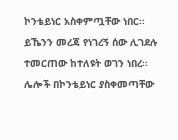ኮንቴይነር አስቀምጧቸው ነበር፡፡ ይኼንን መረጃ የነገረኝ ሰው ሊገደሉ ተመርጠው ከተለዩት ወገን ነበረ፡፡ ሌሎች በኮንቴይነር ያስቀመጣቸው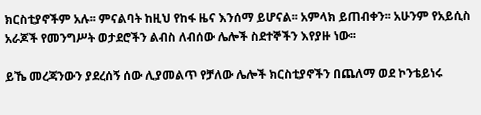ክርስቲያኖችም አሉ፡፡ ምናልባት ከዚህ የከፋ ዜና እንሰማ ይሆናል፡፡ አምላክ ይጠብቀን፡፡ አሁንም የአይሲስ አራጆች የመንግሥት ወታደሮችን ልብስ ለብሰው ሌሎች ስደተኞችን እየያዙ ነው፡፡

ይኼ መረጃንውን ያደረሰኝ ሰው ሊያመልጥ የቻለው ሌሎች ክርስቲያኖችን በጨለማ ወደ ኮንቴይነሩ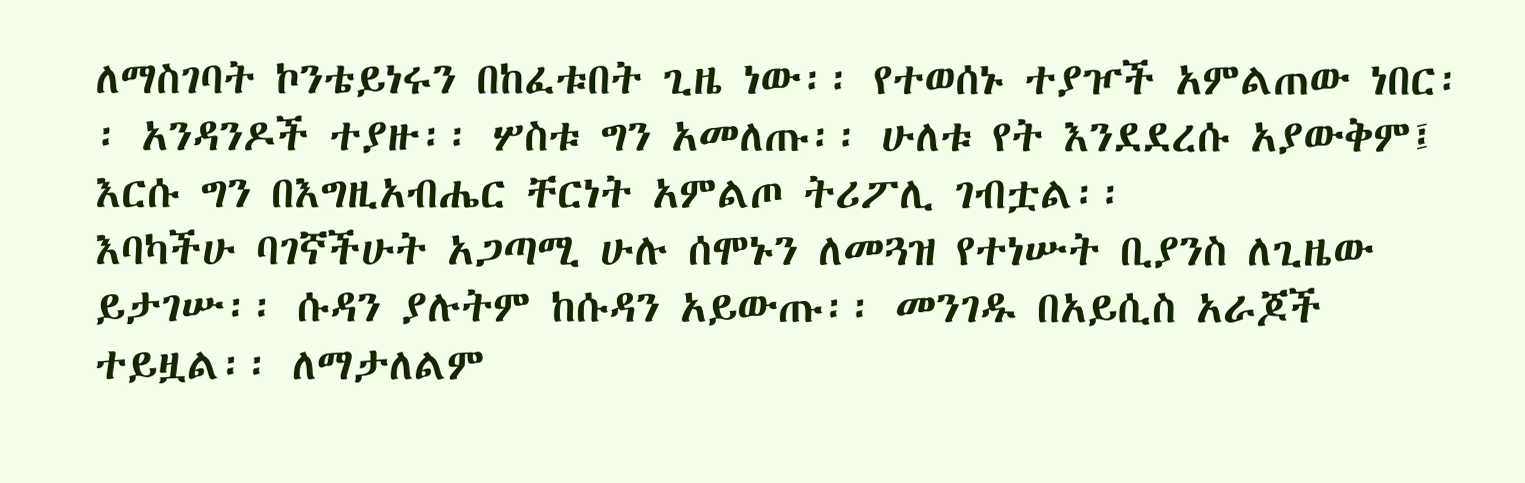ለማስገባት ኮንቴይነሩን በከፈቱበት ጊዜ ነው፡፡ የተወሰኑ ተያዦች አምልጠው ነበር፡፡ አንዳንዶች ተያዙ፡፡ ሦስቱ ግን አመለጡ፡፡ ሁለቱ የት እንደደረሱ አያውቅም፤ እርሱ ግን በእግዚአብሔር ቸርነት አምልጦ ትሪፖሊ ገብቷል፡፡
እባካችሁ ባገኛችሁት አጋጣሚ ሁሉ ሰሞኑን ለመጓዝ የተነሡት ቢያንስ ለጊዜው ይታገሡ፡፡ ሱዳን ያሉትም ከሱዳን አይውጡ፡፡ መንገዱ በአይሲስ አራጆች ተይዟል፡፡ ለማታለልም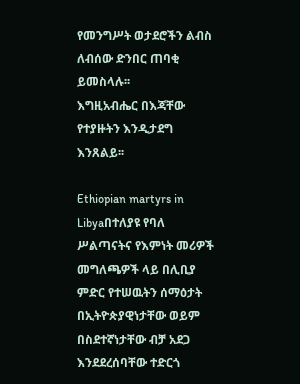የመንግሥት ወታደሮችን ልብስ ለብሰው ድንበር ጠባቂ ይመስላሉ፡፡
እግዚአብሔር በእጃቸው የተያዙትን እንዲታደግ እንጸልይ፡፡

Ethiopian martyrs in Libyaበተለያዩ የባለ ሥልጣናትና የእምነት መሪዎች መግለጫዎች ላይ በሊቢያ ምድር የተሠዉትን ሰማዕታት በኢትዮጵያዊነታቸው ወይም በስደተኛነታቸው ብቻ አደጋ እንደደረሰባቸው ተድርጎ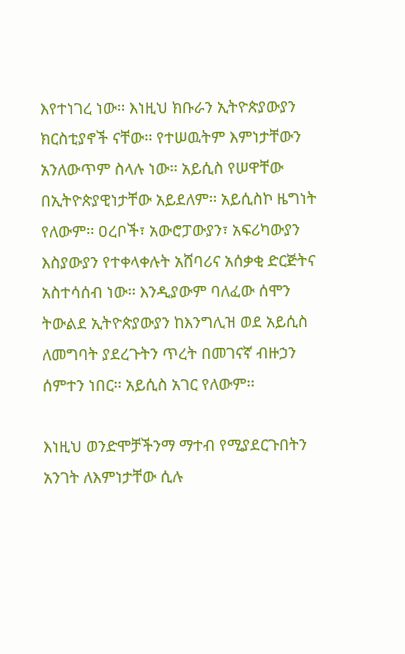እየተነገረ ነው፡፡ እነዚህ ክቡራን ኢትዮጵያውያን ክርስቲያኖች ናቸው፡፡ የተሠዉትም እምነታቸውን አንለውጥም ስላሉ ነው፡፡ አይሲስ የሠዋቸው በኢትዮጵያዊነታቸው አይደለም፡፡ አይሲስኮ ዜግነት የለውም፡፡ ዐረቦች፣ አውሮፓውያን፣ አፍሪካውያን እስያውያን የተቀላቀሉት አሸባሪና አሰቃቂ ድርጅትና አስተሳሰብ ነው፡፡ እንዲያውም ባለፈው ሰሞን ትውልደ ኢትዮጵያውያን ከእንግሊዝ ወደ አይሲስ ለመግባት ያደረጉትን ጥረት በመገናኛ ብዙኃን ሰምተን ነበር፡፡ አይሲስ አገር የለውም፡፡

እነዚህ ወንድሞቻችንማ ማተብ የሚያደርጉበትን አንገት ለእምነታቸው ሲሉ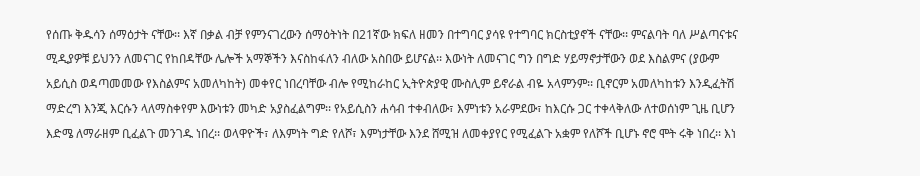የሰጡ ቅዱሳን ሰማዕታት ናቸው፡፡ እኛ በቃል ብቻ የምንናገረውን ሰማዕትነት በ21ኛው ክፍለ ዘመን በተግባር ያሳዩ የተግባር ክርስቲያኖች ናቸው፡፡ ምናልባት ባለ ሥልጣናቱና ሚዲያዎቹ ይህንን ለመናገር የከበዳቸው ሌሎች አማኞችን እናስከፋለን ብለው አስበው ይሆናል፡፡ እውነት ለመናገር ግን በግድ ሃይማኖታቸውን ወደ እስልምና (ያውም አይሲስ ወዳጣመመው የእስልምና አመለካከት) መቀየር ነበረባቸው ብሎ የሚከራከር ኢትዮጵያዊ ሙስሊም ይኖራል ብዬ አላምንም፡፡ ቢኖርም አመለካከቱን እንዲፈትሽ ማድረግ እንጂ እርሱን ላለማስቀየም እውነቱን መካድ አያስፈልግም፡፡ የአይሲስን ሐሳብ ተቀብለው፣ እምነቱን አራምደው፣ ከእርሱ ጋር ተቀላቅለው ለተወሰነም ጊዜ ቢሆን እድሜ ለማራዘም ቢፈልጉ መንገዱ ነበረ፡፡ ወላዋዮች፣ ለእምነት ግድ የለሾ፣ እምነታቸው እንደ ሸሚዝ ለመቀያየር የሚፈልጉ አቋም የለሾች ቢሆኑ ኖሮ ሞት ሩቅ ነበረ፡፡ እነ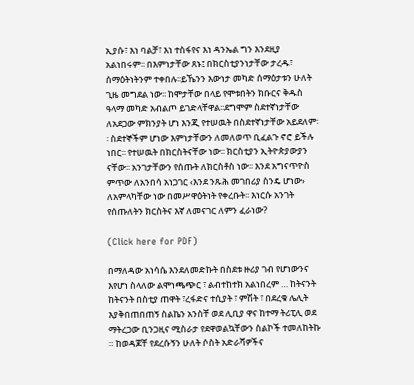ኢያሱ፣ እነ ባልቻ፣ እነ ተስፋየና እነ ዳንኤል ግን እንደዚያ አልነበሩም፡፡ በእምነታቸው ጸኑ፤ በክርስቲያንነታቸው ታረዱ፣ ሰማዕትነትንም ተቀበሉ፡፡ይኼንን እውነታ መካድ ሰማዕታቱን ሁለት ጊዜ መግደል ነው፡፡ ከሞታቸው በላይ የሞቱበትን ክቡርና ቅዱስ ዓላማ መካድ አብልጦ ይገድላቸዋል፡፡ደግሞም ስደተኛነታቸው ለአደጋው ምክንያት ሆነ እንጂ የተሠዉት በስደተኛነታቸው አይደለም፡፡ ስደተኞችም ሆነው እምነታቸውን ለመለወጥ ቢፈልጉ ኖሮ ይችሉ ነበር፡፡ የተሠዉት በክርስትናቸው ነው፡፡ ክርስቲያን ኢትዮጵያውያን ናቸው፡፡ አንገታቸውን የሰጡት ለክርስቶስ ነው፡፡ እንደ አግናጥዮስ ምጥው ለአንበሳ አነጋገር ‹እንደ ንጹሕ መገበሪያ ስንዴ ሆነው› ለአምላካቸው ነው በመሥዋዕትነት የቀረቡት፡፡ እነርሱ አንገት የሰጡለትን ክርስትና እኛ ለመናገር ለምን ፈራነው?

(Click here for PDF)

በማለዳው አነሳሴ እንደለመድኩት በስደቱ ዙሪያ ገብ የሆነውንና እየሆነ ስላለው ልሞነጫጭር ፣ ልብተከተክ አልነበረም … ከትናንት ከትናንት በስቲያ ጠዋት ፣ረፋድና ተሲያት ፣ ምሽት ፣ በደረቁ ሌሊት እያቅበጠበጠኝ ስልኬን አንስቸ ወደ ሊቢያ ዋና ከተማ ትሪፒሊ ወደ ማትረጋው ቢንጋዚና ሚስራታ የደዋወልኳቸውን ስልኮች ተመለከትኩ ። ከወዳጆቸ የደረሱኝን ሁለት ሶስት አድራሻዎችና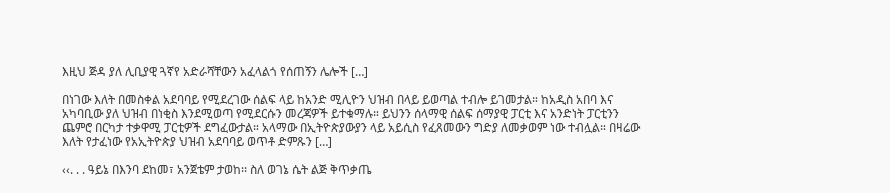እዚህ ጅዳ ያለ ሊቢያዊ ጓኛየ አድራሻቸውን አፈላልጎ የሰጠኝን ሌሎች […]

በነገው እለት በመስቀል አደባባይ የሚደረገው ሰልፍ ላይ ከአንድ ሚሊዮን ህዝብ በላይ ይወጣል ተብሎ ይገመታል። ከአዲስ አበባ እና አካባቢው ያለ ህዝብ በነቂስ እንደሚወጣ የሚደርሱን መረጃዎች ይተቁማሉ። ይህንን ሰላማዊ ሰልፍ ሰማያዊ ፓርቲ እና አንድነት ፓርቲንን ጨምሮ በርካታ ተቃዋሚ ፓርቲዎች ደግፈውታል። አላማው በኢትዮጵያውያን ላይ አይሲስ የፈጸመውን ግድያ ለመቃወም ነው ተብሏል። በዛሬው እለት የታፈነው የአኢትዮጵያ ህዝብ አደባባይ ወጥቶ ድምጹን […]

‹‹. . . ዓይኔ በእንባ ደከመ፣ አንጀቴም ታወከ፡፡ ስለ ወገኔ ሴት ልጅ ቅጥቃጤ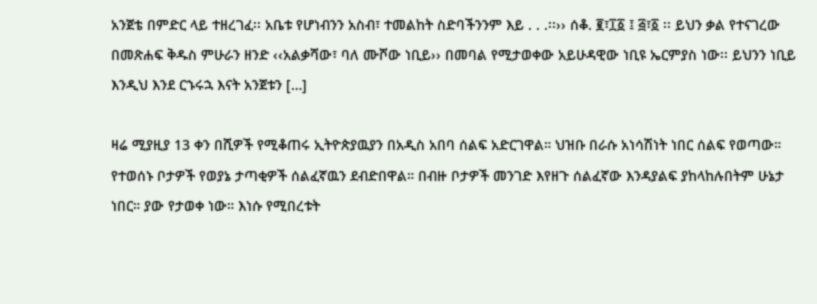አንጀቴ በምድር ላይ ተዘረገፈ፡፡ አቤቱ የሆነብንን አስብ፣ ተመልከት ስድባችንንም እይ . . .፡፡›› ሰቆ. ፪፣፲፩ ፤ ፭፣፩ ፡፡ ይህን ቃል የተናገረው በመጽሐፍ ቅዱስ ምሁራን ዘንድ ‹‹አልቃሻው፣ ባለ ሙሾው ነቢይ›› በመባል የሚታወቀው አይሁዳዊው ነቢዩ ኤርምያስ ነው፡፡ ይህንን ነቢይ እንዲህ እንደ ርኁሩኋ እናት አንጀቱን […]

ዛሬ ሚያዚያ 13 ቀን በሺዎች የሚቆጠሩ ኢትዮጵያዉያን በአዲስ አበባ ሰልፍ አድርገዋል። ህዝቡ በራሱ አነሳሽነት ነበር ሰልፍ የወጣው። የተወሰኑ ቦታዎች የወያኔ ታጣቂዎች ሰልፈኛዉን ደብድበዋል። በብዙ ቦታዎች መንገድ እየዘጉ ሰልፈኛው እንዳያልፍ ያከላከሉበትም ሁኔታ ነበር። ያው የታወቀ ነው። እነሱ የሚበረቱት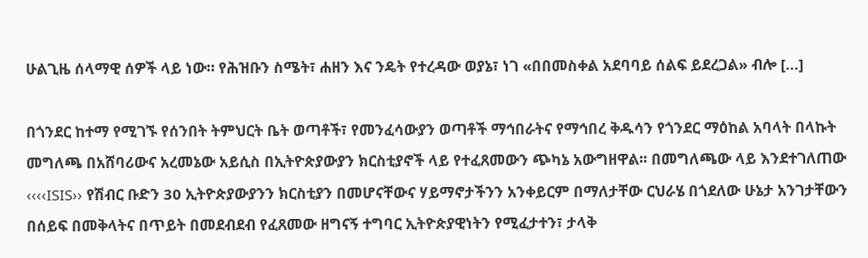ሁልጊዜ ሰላማዊ ሰዎች ላይ ነው። የሕዝቡን ስሜት፣ ሐዘን እና ንዴት የተረዳው ወያኔ፣ ነገ «በበመስቀል አደባባይ ሰልፍ ይደረጋል» ብሎ […]

በጎንደር ከተማ የሚገኙ የሰንበት ትምህርት ቤት ወጣቶች፣ የመንፈሳውያን ወጣቶች ማኅበራትና የማኅበረ ቅዱሳን የጎንደር ማዕከል አባላት በላኩት መግለጫ በአሸባሪውና አረመኔው አይሲስ በኢትዮጵያውያን ክርስቲያኖች ላይ የተፈጸመውን ጭካኔ አውግዘዋል፡፡ በመግለጫው ላይ እንደተገለጠው ‹‹‹‹ISIS›› የሽብር ቡድን 30 ኢትዮጵያውያንን ክርስቲያን በመሆናቸውና ሃይማኖታችንን አንቀይርም በማለታቸው ርህራሄ በጎደለው ሁኔታ አንገታቸውን በሰይፍ በመቅላትና በጥይት በመደብደብ የፈጸመው ዘግናኝ ተግባር ኢትዮጵያዊነትን የሚፈታተን፣ ታላቅ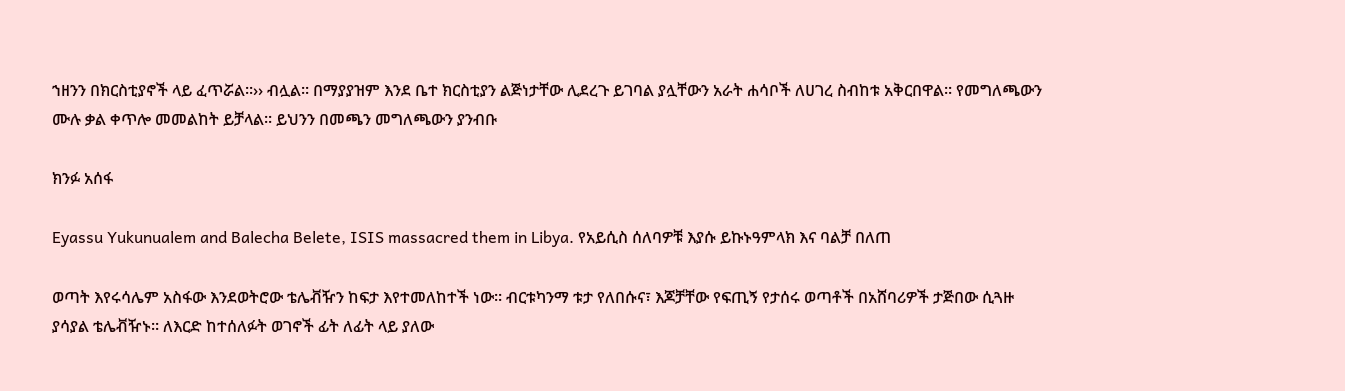ኀዘንን በክርስቲያኖች ላይ ፈጥሯል፡፡›› ብሏል፡፡ በማያያዝም እንደ ቤተ ክርስቲያን ልጅነታቸው ሊደረጉ ይገባል ያሏቸውን አራት ሐሳቦች ለሀገረ ስብከቱ አቅርበዋል፡፡ የመግለጫውን ሙሉ ቃል ቀጥሎ መመልከት ይቻላል፡፡ ይህንን በመጫን መግለጫውን ያንብቡ

ክንፉ አሰፋ

Eyassu Yukunualem and Balecha Belete, ISIS massacred them in Libya. የአይሲስ ሰለባዎቹ እያሱ ይኩኑዓምላክ እና ባልቻ በለጠ

ወጣት እየሩሳሌም አስፋው እንደወትሮው ቴሌቭዥን ከፍታ እየተመለከተች ነው። ብርቱካንማ ቱታ የለበሱና፣ እጆቻቸው የፍጢኝ የታሰሩ ወጣቶች በአሸባሪዎች ታጅበው ሲጓዙ ያሳያል ቴሌቭዥኑ። ለእርድ ከተሰለፉት ወገኖች ፊት ለፊት ላይ ያለው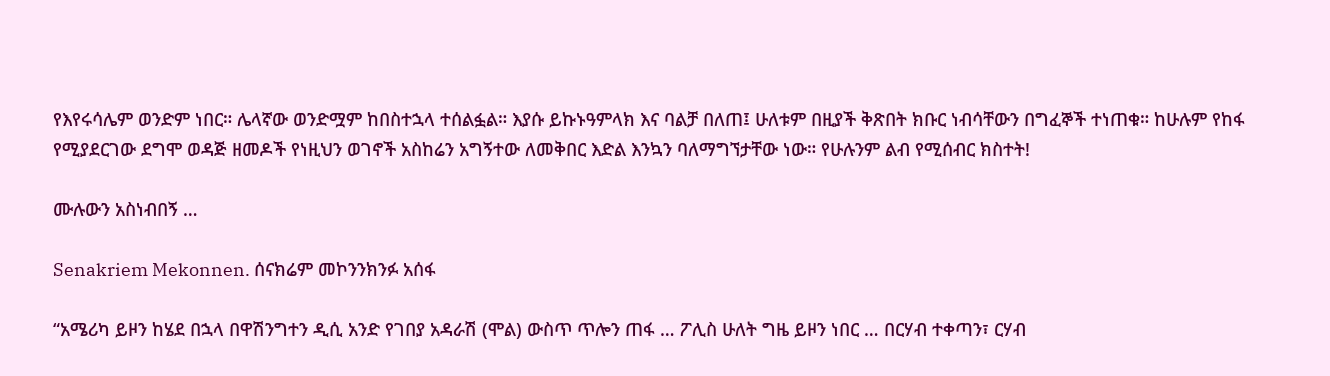የእየሩሳሌም ወንድም ነበር። ሌላኛው ወንድሟም ከበስተኋላ ተሰልፏል። እያሱ ይኩኑዓምላክ እና ባልቻ በለጠ፤ ሁለቱም በዚያች ቅጽበት ክቡር ነብሳቸውን በግፈኞች ተነጠቁ። ከሁሉም የከፋ የሚያደርገው ደግሞ ወዳጅ ዘመዶች የነዚህን ወገኖች አስከሬን አግኝተው ለመቅበር እድል እንኳን ባለማግኘታቸው ነው። የሁሉንም ልብ የሚሰብር ክስተት!

ሙሉውን አስነብበኝ …

Senakriem Mekonnen. ሰናክሬም መኮንንክንፉ አሰፋ

“አሜሪካ ይዞን ከሄደ በኋላ በዋሽንግተን ዲሲ አንድ የገበያ አዳራሽ (ሞል) ውስጥ ጥሎን ጠፋ … ፖሊስ ሁለት ግዜ ይዞን ነበር … በርሃብ ተቀጣን፣ ርሃብ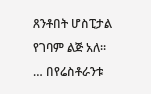ጸንቶበት ሆስፒታል የገባም ልጅ አለ። … በየሬስቶራንቱ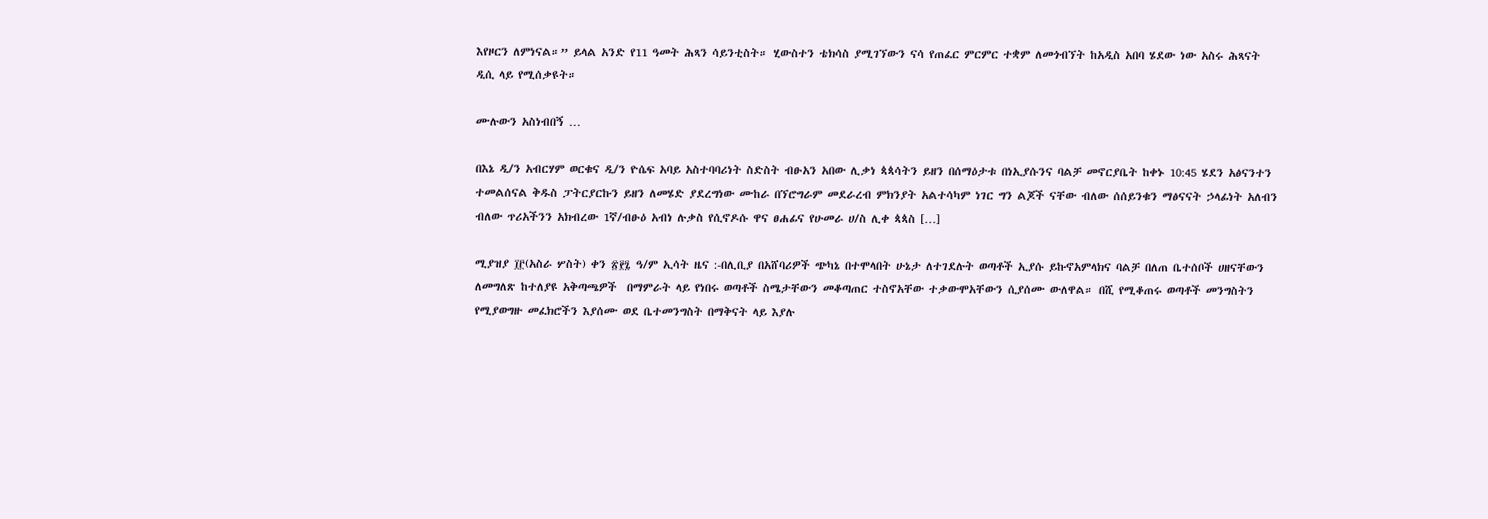እየዞርን ለምነናል።” ይላል አንድ የ11 ዓመት ሕጻን ሳይንቲስት። ሂውስተን ቴክሳስ ያሚገኘውን ናሳ የጠፈር ምርምር ተቋም ለመጎብኘት ከአዲስ አበባ ሄደው ነው አስሩ ሕጻናት ዲሲ ላይ የሚሰቃዩት።

ሙሉውን አስነብበኝ …

በእኔ ዲ/ን አብርሃም ወርቁና ዲ/ን ዮሴፍ አባይ አስተባባሪነት ስድስት ብፁአን አበው ሊቃነ ጳጳሳትን ይዘን በሰማዕታቱ በነኢያሱንና ባልቻ መኖርያቤት ከቀኑ 10:45 ሄደን አፅናንተን ተመልሰናል ቅዱስ ፓትርያርኩን ይዘን ለመሄድ ያደረግነው ሙከራ በኘሮግራም መደራረብ ምክንያት አልተሳካም ነገር ግን ልጆች ናቸው ብለው ሰሰይንቁን ማፅናናት ኃላፊነት አለብን ብለው ጥሪአችንን አክብረው 1ኛ/ብፁዕ አብነ ሉቃስ የሲኖዶሱ ዋና ፀሐፊና የሁመራ ሀ/ስ ሊቀ ጳጳስ […]

ሚያዝያ ፲፫(አስራ ሦስት) ቀን ፳፻፯ ዓ/ም ኢሳት ዜና :-በሊቢያ በአሸባሪዎች ጭካኔ በተሞላበት ሁኔታ ለተገደሉት ወጣቶች ኢያሱ ይኩኖአምላክና ባልቻ በለጠ ቤተሰቦች ሀዘናቸውን ለመግለጽ ከተለያዩ አቅጣጫዎች  በማምራት ላይ የነበሩ ወጣቶች ስሜታቸውን መቆጣጠር ተስኖአቸው ተቃውሞአቸውን ሲያሰሙ ውለዋል። በሺ የሚቆጠሩ ወጣቶች መንግስትን የሚያወግዙ መፈክሮችን እያሰሙ ወደ ቤተመንግስት በማቅናት ላይ እያሉ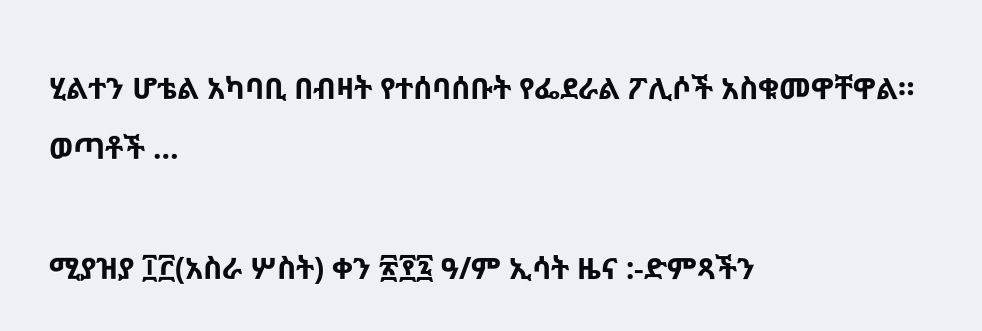ሂልተን ሆቴል አካባቢ በብዛት የተሰባሰቡት የፌደራል ፖሊሶች አስቁመዋቸዋል። ወጣቶች …

ሚያዝያ ፲፫(አስራ ሦስት) ቀን ፳፻፯ ዓ/ም ኢሳት ዜና :-ድምጻችን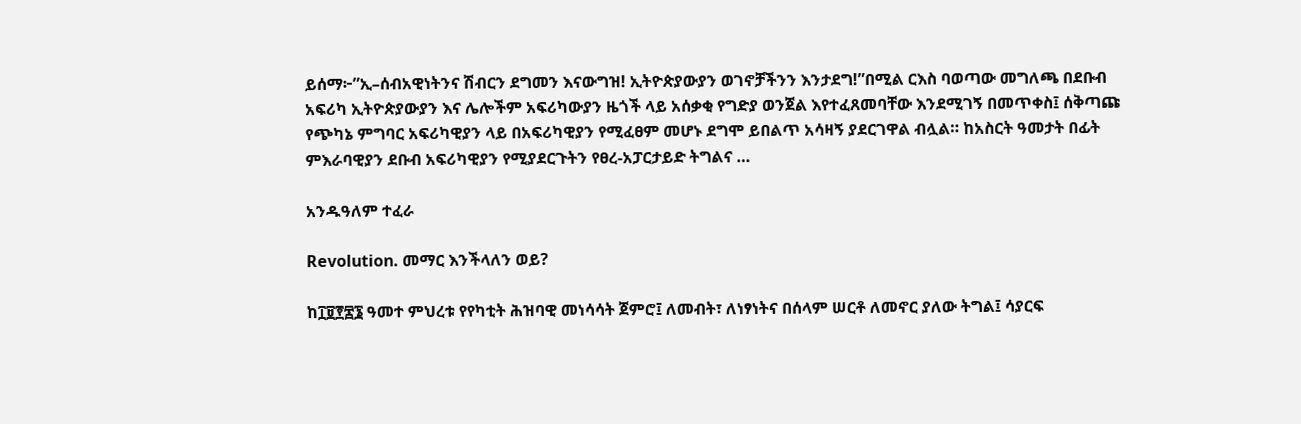ይሰማ፦”ኢ–ሰብአዊነትንና ሽብርን ደግመን እናውግዝ! ኢትዮጵያውያን ወገኖቻችንን እንታደግ!”በሚል ርእስ ባወጣው መግለጫ በደቡብ አፍሪካ ኢትዮጵያውያን እና ሌሎችም አፍሪካውያን ዜጎች ላይ አሰቃቂ የግድያ ወንጀል እየተፈጸመባቸው እንደሚገኝ በመጥቀስ፤ ሰቅጣጩ የጭካኔ ምግባር አፍሪካዊያን ላይ በአፍሪካዊያን የሚፈፀም መሆኑ ደግሞ ይበልጥ አሳዛኝ ያደርገዋል ብሏል። ከአስርት ዓመታት በፊት ምእራባዊያን ደቡብ አፍሪካዊያን የሚያደርጉትን የፀረ-አፓርታይድ ትግልና …

አንዱዓለም ተፈራ

Revolution. መማር እንችላለን ወይ?

ከ፲፱፻፷፮ ዓመተ ምህረቱ የየካቲት ሕዝባዊ መነሳሳት ጀምሮ፤ ለመብት፣ ለነፃነትና በሰላም ሠርቶ ለመኖር ያለው ትግል፤ ሳያርፍ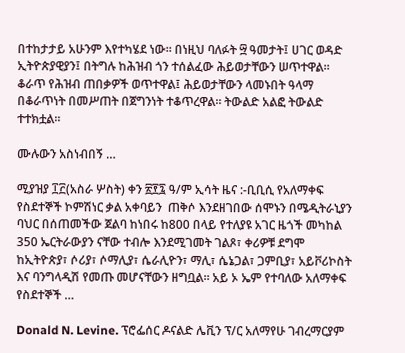በተከታታይ አሁንም እየተካሄደ ነው። በነዚህ ባለፉት ፵ ዓመታት፤ ሀገር ወዳድ ኢትዮጵያዊያን፤ በትግሉ ከሕዝብ ጎን ተሰልፈው ሕይወታቸውን ሠጥተዋል። ቆራጥ የሕዝብ ጠበቃዎች ወጥተዋል፤ ሕይወታቸውን ላመኑበት ዓላማ በቆራጥነት በመሥጠት በጀግንነት ተቆጥረዋል። ትውልድ አልፎ ትውልድ ተተክቷል።

ሙሉውን አስነብበኝ …

ሚያዝያ ፲፫(አስራ ሦስት) ቀን ፳፻፯ ዓ/ም ኢሳት ዜና :-ቢቢሲ የአለማቀፍ የስደተኞች ኮምሽነር ቃል አቀባይን  ጠቅሶ እንደዘገበው ሰሞኑን በሜዲትራኒያን ባህር በሰጠመችው ጀልባ ከነበሩ ከ800 በላይ የተለያዩ አገር ዜጎች መካከል 350 ኤርትራውያን ናቸው ተብሎ እንደሚገመት ገልጾ፣ ቀሪዎቹ ደግሞ ከኢትዮጵያ፣ ሶሪያ፣ ሶማሊያ፣ ሴራሊዮን፣ ማሊ፣ ሴኔጋል፣ ጋምቢያ፣ አይቮሪኮስት እና ባንግላዲሽ የመጡ መሆናቸውን ዘግቧል። አይ ኦ ኤም የተባለው አለማቀፍ የስደተኞች …

Donald N. Levine. ፕሮፌሰር ዶናልድ ሌቪን ፕ/ር አለማየሁ ገብረማርያም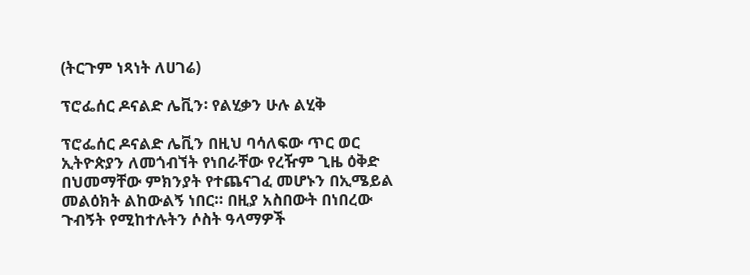(ትርጉም ነጻነት ለሀገሬ)

ፕሮፌሰር ዶናልድ ሌቪን፡ የልሂቃን ሁሉ ልሂቅ

ፕሮፌሰር ዶናልድ ሌቪን በዚህ ባሳለፍው ጥር ወር ኢትዮጵያን ለመጎብኘት የነበራቸው የረዥም ጊዜ ዕቅድ በህመማቸው ምክንያት የተጨናገፈ መሆኑን በኢሜይል መልዕክት ልከውልኝ ነበር። በዚያ አስበውት በነበረው ጉብኝት የሚከተሉትን ሶስት ዓላማዎች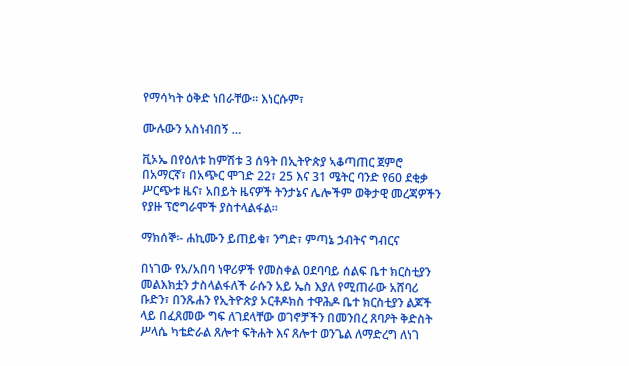የማሳካት ዕቅድ ነበራቸው። እነርሱም፣

ሙሉውን አስነብበኝ …

ቪኦኤ በየዕለቱ ከምሽቱ 3 ሰዓት በኢትዮጵያ ኣቆጣጠር ጀምሮ በአማርኛ፣ በአጭር ሞገድ 22፣ 25 እና 31 ሜትር ባንድ የ60 ደቂቃ ሥርጭቱ ዜና፣ አበይት ዜናዎች ትንታኔና ሌሎችም ወቅታዊ መረጃዎችን የያዙ ፕሮግራሞች ያስተላልፋል።

ማክሰኞ፡- ሐኪሙን ይጠይቁ፣ ንግድ፣ ምጣኔ ኃብትና ግብርና

በነገው የአ/አበባ ነዋሪዎች የመስቀል ዐደባባይ ሰልፍ ቤተ ክርስቲያን መልእክቷን ታስላልፋለች ራሱን አይ ኤስ እያለ የሚጠራው አሸባሪ ቡድን፣ በንጹሐን የኢትዮጵያ ኦርቶዶክስ ተዋሕዶ ቤተ ክርስቲያን ልጆች ላይ በፈጸመው ግፍ ለገደላቸው ወገኖቻችን በመንበረ ጸባዖት ቅድስት ሥላሴ ካቴድራል ጸሎተ ፍትሐት እና ጸሎተ ወንጌል ለማድረግ ለነገ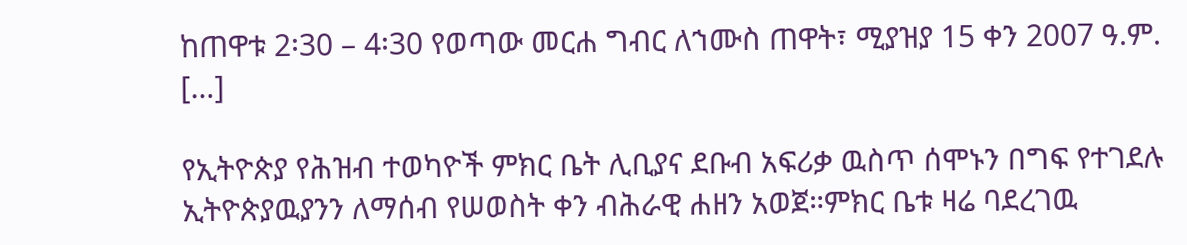ከጠዋቱ 2፡30 – 4፡30 የወጣው መርሐ ግብር ለኀሙስ ጠዋት፣ ሚያዝያ 15 ቀን 2007 ዓ.ም. […]

የኢትዮጵያ የሕዝብ ተወካዮች ምክር ቤት ሊቢያና ደቡብ አፍሪቃ ዉስጥ ሰሞኑን በግፍ የተገደሉ ኢትዮጵያዉያንን ለማሰብ የሠወስት ቀን ብሕራዊ ሐዘን አወጀ።ምክር ቤቱ ዛሬ ባደረገዉ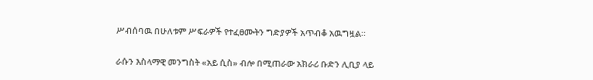ሥብሰባዉ በሁለቱም ሥፍራዎች የተፈፀሙትን ግድያዎች አጥብቆ አዉግዟል።

ራሱን እስላማዊ መንግስት «አይ ሲስ» ብሎ በሚጠራው አክራሪ ቡድን ሊቢያ ላይ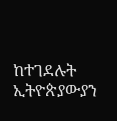ከተገደሉት ኢትዮጵያውያን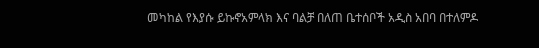መካከል የእያሱ ይኩኖአምላክ እና ባልቻ በለጠ ቤተሰቦች አዲስ አበባ በተለምዶ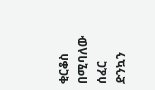ቂርቆስ በሚባለው ሰፈር ድንኳን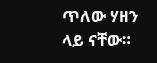ጥለው ሃዘን ላይ ናቸው።